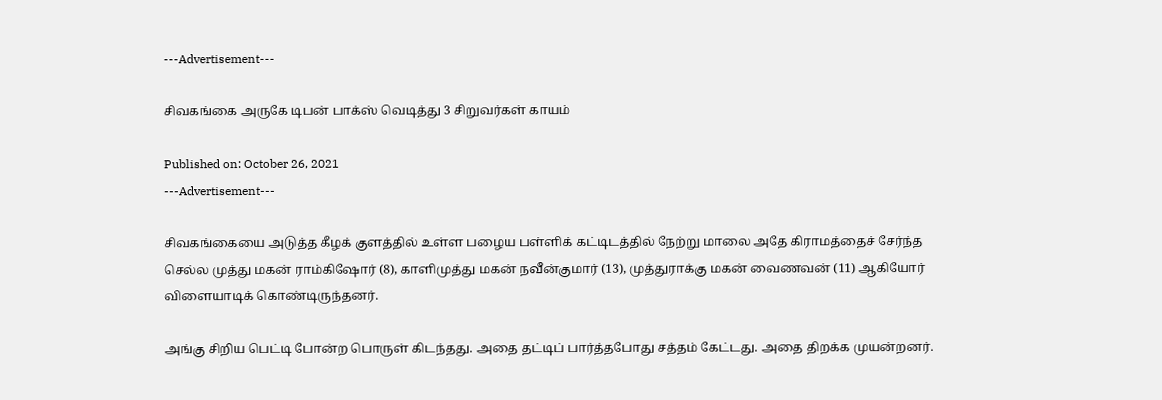---Advertisement---

சிவகங்கை அருகே டிபன் பாக்ஸ் வெடித்து 3 சிறுவர்கள் காயம்

Published on: October 26, 2021
---Advertisement---

சிவகங்கையை அடுத்த கீழக் குளத்தில் உள்ள பழைய பள்ளிக் கட்டிடத்தில் நேற்று மாலை அதே கிராமத்தைச் சேர்ந்த செல்ல முத்து மகன் ராம்கிஷோர் (8), காளிமுத்து மகன் நவீன்குமார் (13), முத்துராக்கு மகன் வைணவன் (11) ஆகியோர் விளையாடிக் கொண்டிருந்தனர்.

அங்கு சிறிய பெட்டி போன்ற பொருள் கிடந்தது. அதை தட்டிப் பார்த்தபோது சத்தம் கேட்டது. அதை திறக்க முயன்றனர்.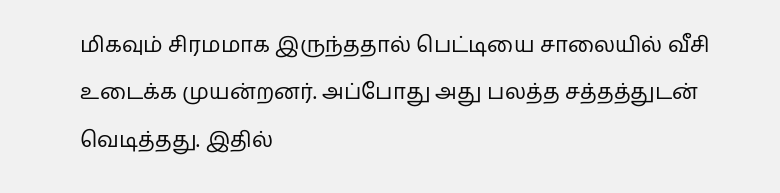மிகவும் சிரமமாக இருந்ததால் பெட்டியை சாலையில் வீசி உடைக்க முயன்றனர். அப்போது அது பலத்த சத்தத்துடன் வெடித்தது. இதில்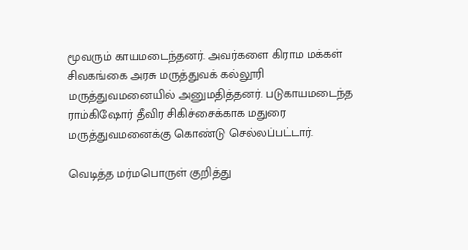மூவரும் காயமடைந்தனர். அவர்களை கிராம மக்கள் சிவகங்கை அரசு மருத்துவக் கல்லூரி மருத்துவமனையில் அனுமதித்தனர். படுகாயமடைந்த ராம்கிஷோர் தீவிர சிகிச்சைக்காக மதுரை மருத்துவமனைக்கு கொண்டு செல்லப்பட்டார்.

வெடித்த மர்மபொருள் குறித்து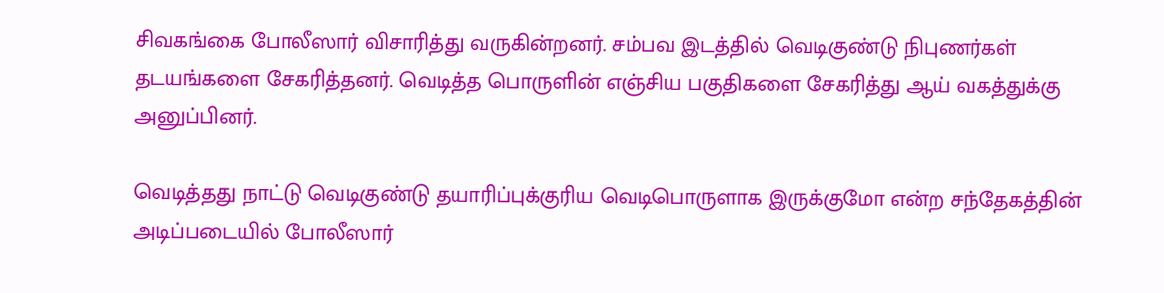சிவகங்கை போலீஸார் விசாரித்து வருகின்றனர். சம்பவ இடத்தில் வெடிகுண்டு நிபுணர்கள் தடயங்களை சேகரித்தனர். வெடித்த பொருளின் எஞ்சிய பகுதிகளை சேகரித்து ஆய் வகத்துக்கு அனுப்பினர்.

வெடித்தது நாட்டு வெடிகுண்டு தயாரிப்புக்குரிய வெடிபொருளாக இருக்குமோ என்ற சந்தேகத்தின் அடிப்படையில் போலீஸார்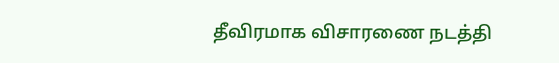தீவிரமாக விசாரணை நடத்தி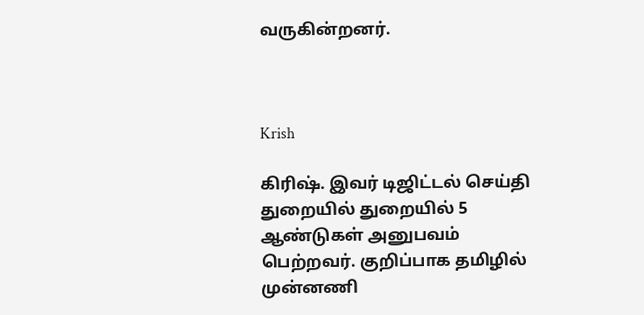வருகின்றனர்.



Krish

கிரிஷ். இவர் டிஜிட்டல் செய்தி துறையில் துறையில் 5 ஆண்டுகள் அனுபவம் பெற்றவர். குறிப்பாக தமிழில் முன்னணி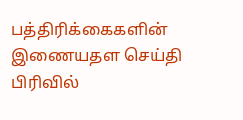பத்திரிக்கைகளின் இணையதள செய்தி பிரிவில்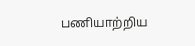பணியாற்றிய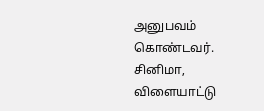அனுபவம் கொண்டவர். சினிமா, விளையாட்டு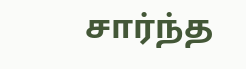சார்ந்த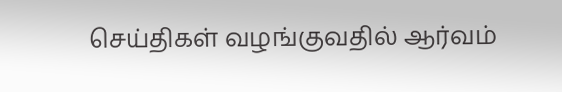செய்திகள் வழங்குவதில் ஆர்வம்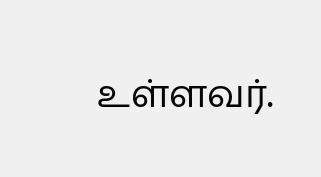உள்ளவர்.